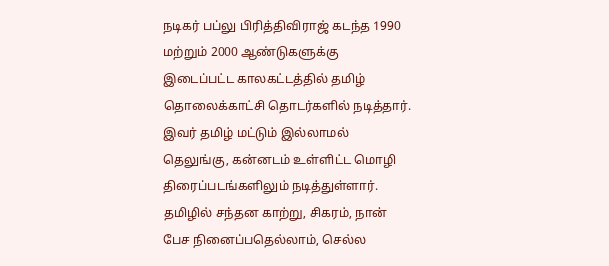நடிகர் பப்லு பிரித்திவிராஜ் கடந்த 1990 மற்றும் 2000 ஆண்டுகளுக்கு இடைப்பட்ட காலகட்டத்தில் தமிழ் தொலைக்காட்சி தொடர்களில் நடித்தார். இவர் தமிழ் மட்டும் இல்லாமல் தெலுங்கு, கன்னடம் உள்ளிட்ட மொழி திரைப்படங்களிலும் நடித்துள்ளார். தமிழில் சந்தன காற்று, சிகரம், நான் பேச நினைப்பதெல்லாம், செல்ல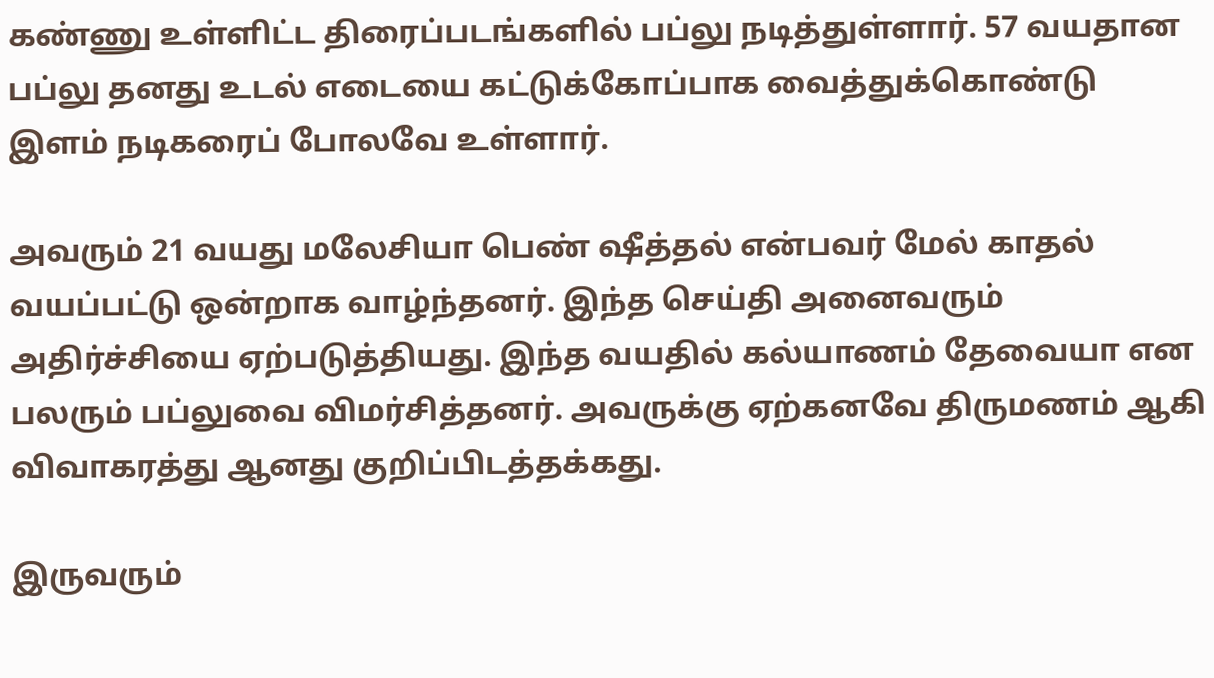கண்ணு உள்ளிட்ட திரைப்படங்களில் பப்லு நடித்துள்ளார். 57 வயதான பப்லு தனது உடல் எடையை கட்டுக்கோப்பாக வைத்துக்கொண்டு இளம் நடிகரைப் போலவே உள்ளார்.

அவரும் 21 வயது மலேசியா பெண் ஷீத்தல் என்பவர் மேல் காதல் வயப்பட்டு ஒன்றாக வாழ்ந்தனர். இந்த செய்தி அனைவரும் அதிர்ச்சியை ஏற்படுத்தியது. இந்த வயதில் கல்யாணம் தேவையா என பலரும் பப்லுவை விமர்சித்தனர். அவருக்கு ஏற்கனவே திருமணம் ஆகி விவாகரத்து ஆனது குறிப்பிடத்தக்கது.

இருவரும்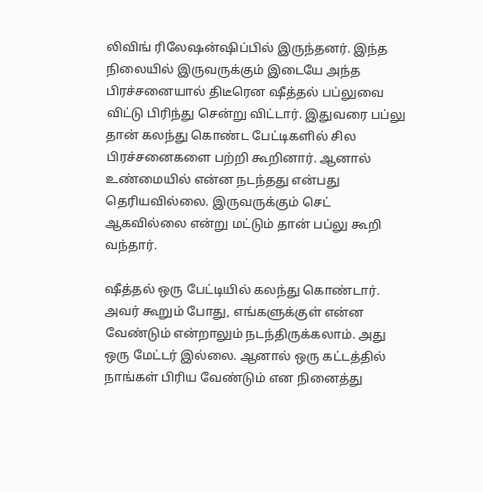லிவிங் ரிலேஷன்ஷிப்பில் இருந்தனர். இந்த நிலையில் இருவருக்கும் இடையே அந்த பிரச்சனையால் திடீரென ஷீத்தல் பப்லுவை விட்டு பிரிந்து சென்று விட்டார். இதுவரை பப்லு தான் கலந்து கொண்ட பேட்டிகளில் சில பிரச்சனைகளை பற்றி கூறினார். ஆனால் உண்மையில் என்ன நடந்தது என்பது தெரியவில்லை. இருவருக்கும் செட் ஆகவில்லை என்று மட்டும் தான் பப்லு கூறி வந்தார்.

ஷீத்தல் ஒரு பேட்டியில் கலந்து கொண்டார். அவர் கூறும் போது, எங்களுக்குள் என்ன வேண்டும் என்றாலும் நடந்திருக்கலாம். அது ஒரு மேட்டர் இல்லை. ஆனால் ஒரு கட்டத்தில் நாங்கள் பிரிய வேண்டும் என நினைத்து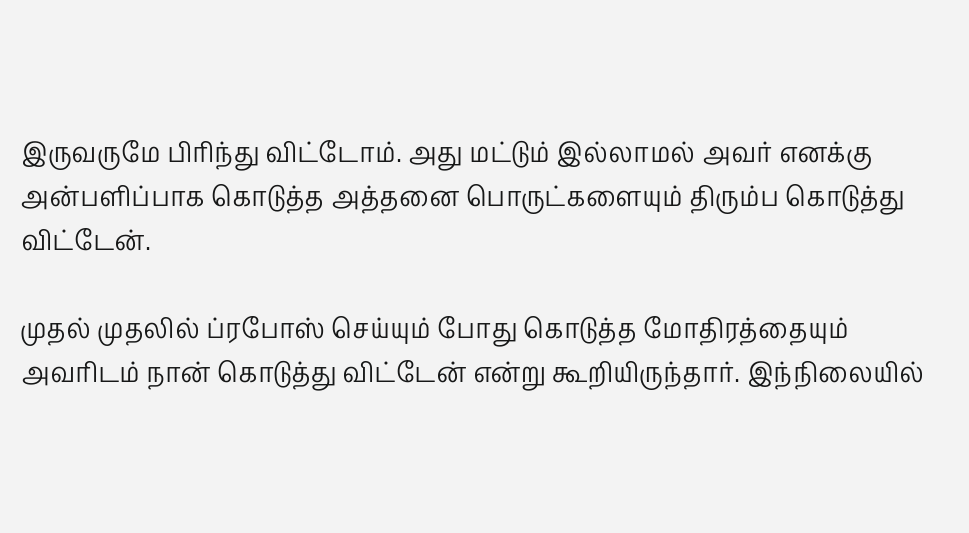இருவருமே பிரிந்து விட்டோம். அது மட்டும் இல்லாமல் அவர் எனக்கு அன்பளிப்பாக கொடுத்த அத்தனை பொருட்களையும் திரும்ப கொடுத்து விட்டேன்.

முதல் முதலில் ப்ரபோஸ் செய்யும் போது கொடுத்த மோதிரத்தையும் அவரிடம் நான் கொடுத்து விட்டேன் என்று கூறியிருந்தார். இந்நிலையில்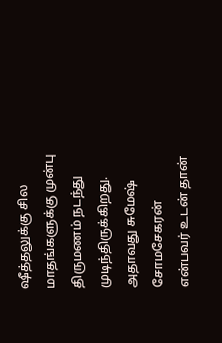ஷீத்தலுக்கு சில மாதங்களுக்கு முன்பு திருமணம் நடந்து முடிந்திருக்கிறது. அதாவது சுமேஷ் சோமசேகரன் என்பவர் உடன் தான்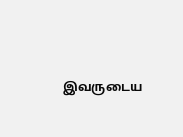இவருடைய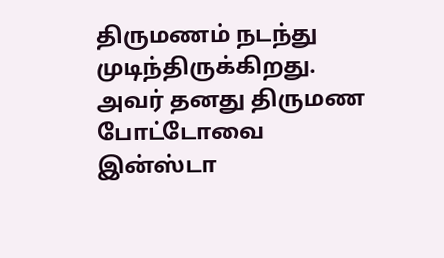திருமணம் நடந்து முடிந்திருக்கிறது. அவர் தனது திருமண போட்டோவை இன்ஸ்டா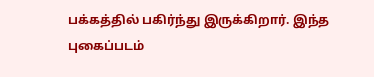பக்கத்தில் பகிர்ந்து இருக்கிறார். இந்த புகைப்படம்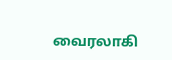வைரலாகி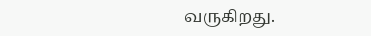வருகிறது.